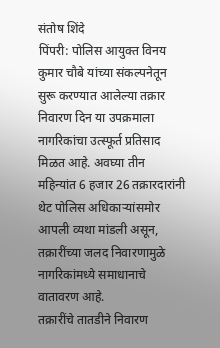संतोष शिंदे
पिंपरी: पोलिस आयुक्त विनय कुमार चौबे यांच्या संकल्पनेतून सुरू करण्यात आलेल्या तक्रार निवारण दिन या उपक्रमाला नागरिकांचा उत्स्फूर्त प्रतिसाद मिळत आहे. अवघ्या तीन महिन्यांत 6 हजार 26 तक्रारदारांनी थेट पोलिस अधिकाऱ्यांसमोर आपली व्यथा मांडली असून, तक्रारींच्या जलद निवारणामुळे नागरिकांमध्ये समाधानाचे वातावरण आहे.
तक्रारींचे तातडीने निवारण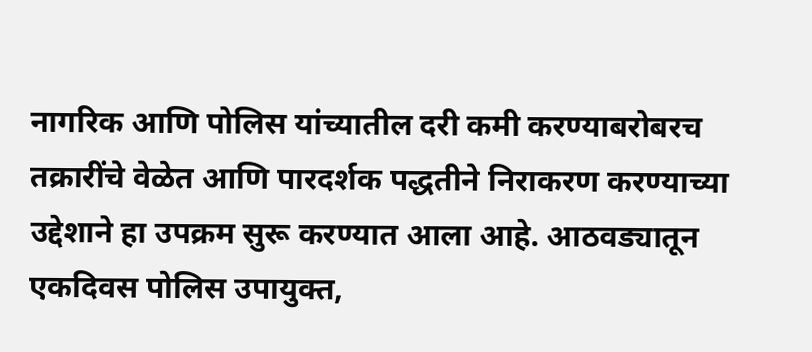नागरिक आणि पोलिस यांच्यातील दरी कमी करण्याबरोबरच तक्रारींचे वेळेत आणि पारदर्शक पद्धतीने निराकरण करण्याच्या उद्देशाने हा उपक्रम सुरू करण्यात आला आहे. आठवड्यातून एकदिवस पोलिस उपायुक्त,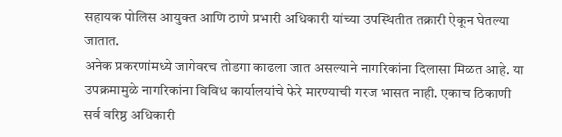सहायक पोलिस आयुक्त आणि ठाणे प्रभारी अधिकारी यांच्या उपस्थितीत तक्रारी ऐकून घेतल्या जातात.
अनेक प्रकरणांमध्ये जागेवरच तोडगा काढला जात असल्याने नागरिकांना दिलासा मिळत आहे. या उपक्रमामुळे नागरिकांना विविध कार्यालयांचे फेरे मारण्याची गरज भासत नाही. एकाच ठिकाणी सर्व वरिष्ठ अधिकारी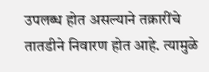उपलब्ध होत असल्याने तक्रारींचे तातडीने निवारण होत आहे. त्यामुळे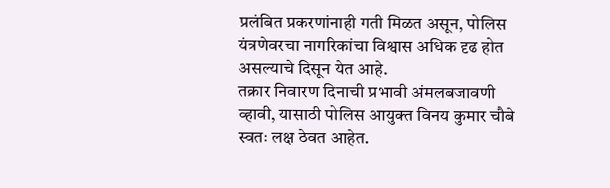प्रलंबित प्रकरणांनाही गती मिळत असून, पोलिस यंत्रणेवरचा नागरिकांचा विश्वास अधिक दृढ होत असल्याचे दिसून येत आहे.
तक्रार निवारण दिनाची प्रभावी अंमलबजावणी व्हावी, यासाठी पोलिस आयुक्त विनय कुमार चौबे स्वतः लक्ष ठेवत आहेत.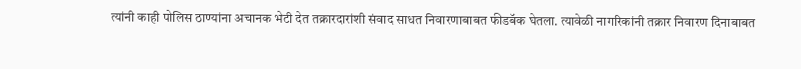त्यांनी काही पोलिस ठाण्यांना अचानक भेटी देत तक्रारदारांशी संवाद साधत निवारणाबाबत फीडबॅक घेतला. त्यावेळी नागरिकांनी तक्रार निवारण दिनाबाबत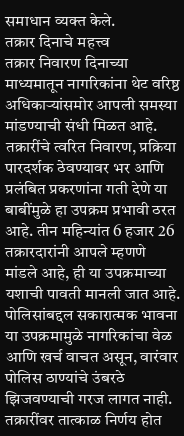समाधान व्यक्त केले.
तक्रार दिनाचे महत्त्व
तक्रार निवारण दिनाच्या माध्यमातून नागरिकांना थेट वरिष्ठ अधिकाऱ्यांसमोर आपली समस्या मांडण्याची संधी मिळत आहे. तक्रारींचे त्वरित निवारण, प्रक्रिया पारदर्शक ठेवण्यावर भर आणि प्रलंबित प्रकरणांना गती देणे या बाबींमुळे हा उपक्रम प्रभावी ठरत आहे. तीन महिन्यांत 6 हजार 26 तक्रारदारांनी आपले म्हणणे मांडले आहे, ही या उपक्रमाच्या यशाची पावती मानली जात आहे.
पोलिसांबद्दल सकारात्मक भावना
या उपक्रमामुळे नागरिकांचा वेळ आणि खर्च वाचत असून, वारंवार पोलिस ठाण्यांचे उंबरठे झिजवण्याची गरज लागत नाही. तक्रारींवर तात्काळ निर्णय होत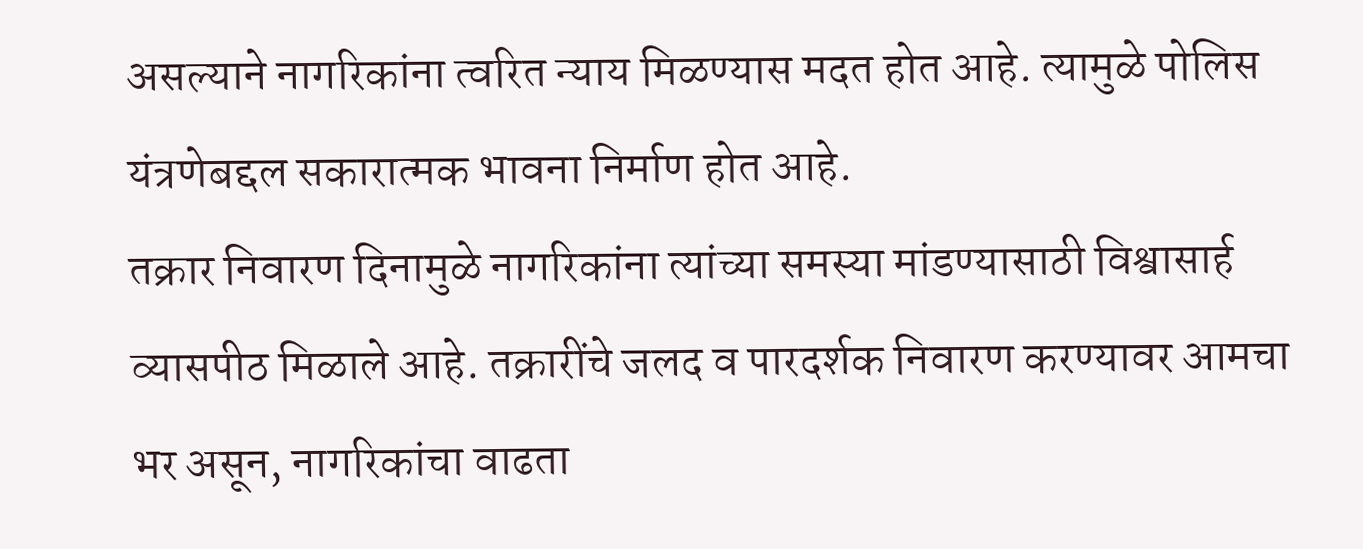असल्याने नागरिकांना त्वरित न्याय मिळण्यास मदत होत आहे. त्यामुळे पोलिस यंत्रणेबद्दल सकारात्मक भावना निर्माण होत आहे.
तक्रार निवारण दिनामुळे नागरिकांना त्यांच्या समस्या मांडण्यासाठी विश्वासार्ह व्यासपीठ मिळाले आहे. तक्रारींचे जलद व पारदर्शक निवारण करण्यावर आमचा भर असून, नागरिकांचा वाढता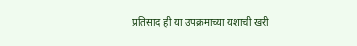प्रतिसाद ही या उपक्रमाच्या यशाची खरी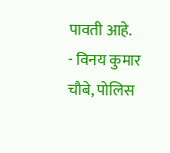पावती आहे.
- विनय कुमार चौबे, पोलिस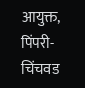आयुक्त, पिंपरी- चिंचवड